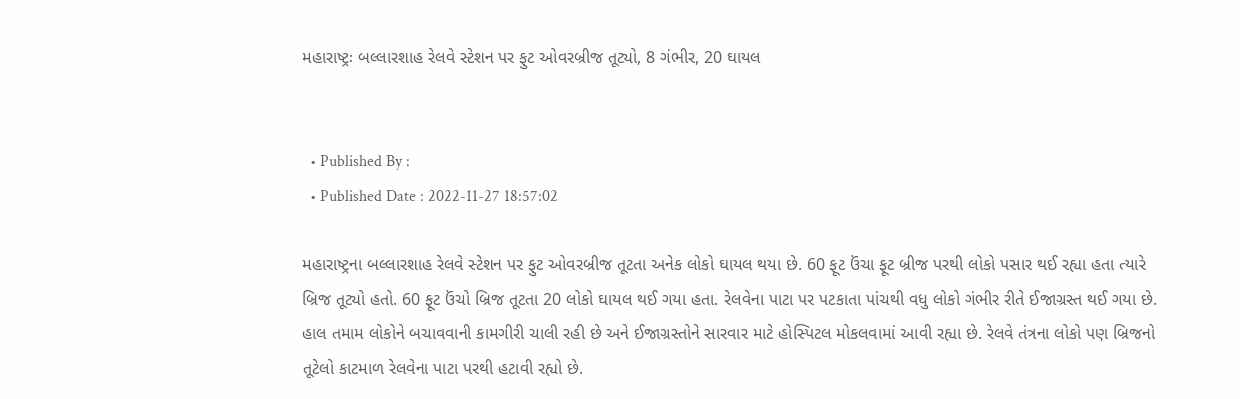મહારાષ્ટ્રઃ બલ્લારશાહ રેલવે સ્ટેશન પર ફુટ ઓવરબ્રીજ તૂટ્યો, 8 ગંભીર, 20 ઘાયલ


  • Published By :
  • Published Date : 2022-11-27 18:57:02

મહારાષ્ટ્રના બલ્લારશાહ રેલવે સ્ટેશન પર ફુટ ઓવરબ્રીજ તૂટતા અનેક લોકો ઘાયલ થયા છે. 60 ફૂટ ઉંચા ફૂટ બ્રીજ પરથી લોકો પસાર થઈ રહ્યા હતા ત્યારે બ્રિજ તૂટ્યો હતો. 60 ફૂટ ઉંચો બ્રિજ તૂટતા 20 લોકો ઘાયલ થઈ ગયા હતા. રેલવેના પાટા પર પટકાતા પાંચથી વધુ લોકો ગંભીર રીતે ઈજાગ્રસ્ત થઈ ગયા છે. હાલ તમામ લોકોને બચાવવાની કામગીરી ચાલી રહી છે અને ઈજાગ્રસ્તોને સારવાર માટે હોસ્પિટલ મોકલવામાં આવી રહ્યા છે. રેલવે તંત્રના લોકો પણ બ્રિજનો તૂટેલો કાટમાળ રેલવેના પાટા પરથી હટાવી રહ્યો છે.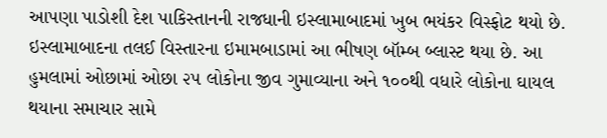આપણા પાડોશી દેશ પાકિસ્તાનની રાજધાની ઇસ્લામાબાદમાં ખુબ ભયંકર વિસ્ફોટ થયો છે. ઇસ્લામાબાદના તલઈ વિસ્તારના ઇમામબાડામાં આ ભીષણ બૉમ્બ બ્લાસ્ટ થયા છે. આ હુમલામાં ઓછામાં ઓછા ૨૫ લોકોના જીવ ગુમાવ્યાના અને ૧૦૦થી વધારે લોકોના ઘાયલ થયાના સમાચાર સામે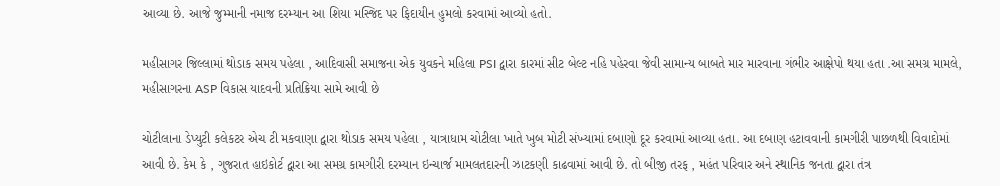આવ્યા છે. આજે જુમ્માની નમાજ દરમ્યાન આ શિયા મસ્જિદ પર ફિદાયીન હુમલો કરવામાં આવ્યો હતો.

મહીસાગર જિલ્લામાં થોડાક સમય પહેલા , આદિવાસી સમાજના એક યુવકને મહિલા PSI દ્વારા કારમાં સીટ બેલ્ટ નહિ પહેરવા જેવી સામાન્ય બાબતે માર મારવાના ગંભીર આક્ષેપો થયા હતા .આ સમગ્ર મામલે, મહીસાગરના ASP વિકાસ યાદવની પ્રતિક્રિયા સામે આવી છે

ચોટીલાના ડેપ્યુટી કલેકટર એચ ટી મકવાણા દ્વારા થોડાક સમય પહેલા , યાત્રાધામ ચોટીલા ખાતે ખુબ મોટી સંખ્યામાં દબાણો દૂર કરવામાં આવ્યા હતા. આ દબાણ હટાવવાની કામગીરી પાછળથી વિવાદોમાં આવી છે. કેમ કે , ગુજરાત હાઇકોર્ટ દ્વારા આ સમગ્ર કામગીરી દરમ્યાન ઇન્ચાર્જ મામલતદારની ઝાટકણી કાઢવામાં આવી છે. તો બીજી તરફ , મહંત પરિવાર અને સ્થાનિક જનતા દ્વારા તંત્ર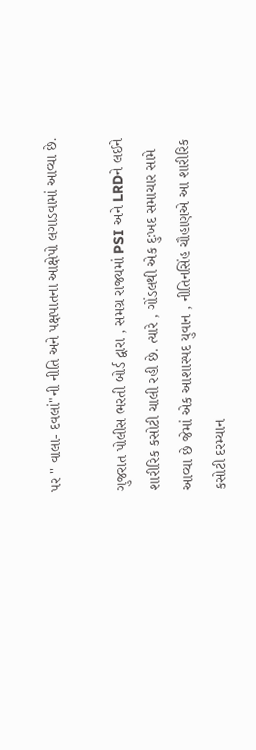પર '' વાલા- દવલાં"ની નીતિ અને પક્ષપાતના આક્ષેપો લગાડવામાં આવ્યા છે.

ગુજરાત પોલીસ ભરતી બોર્ડ દ્વારા , સમગ્ર રાજ્યમાં PSI અને LRDને લઈને શારીરિક કસોટી ચાલી રહી છે. ત્યારે , ગોંડલથી એક દુઃખદ સમાચાર સામે આવ્યા છે જેમાં એક આશાસ્પદ યુવાન , નીતિનસિંહ ચૌહાણએ આ શારીરિક કસોટી દરમ્યાન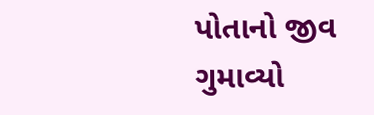પોતાનો જીવ ગુમાવ્યો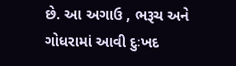છે. આ અગાઉ , ભરૂચ અને ગોધરામાં આવી દુઃખદ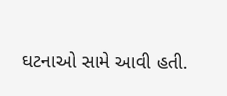ઘટનાઓ સામે આવી હતી.